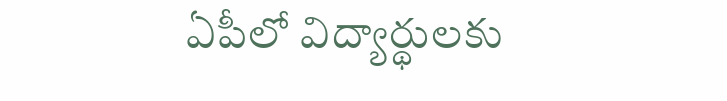ఏపీలో విద్యార్థులకు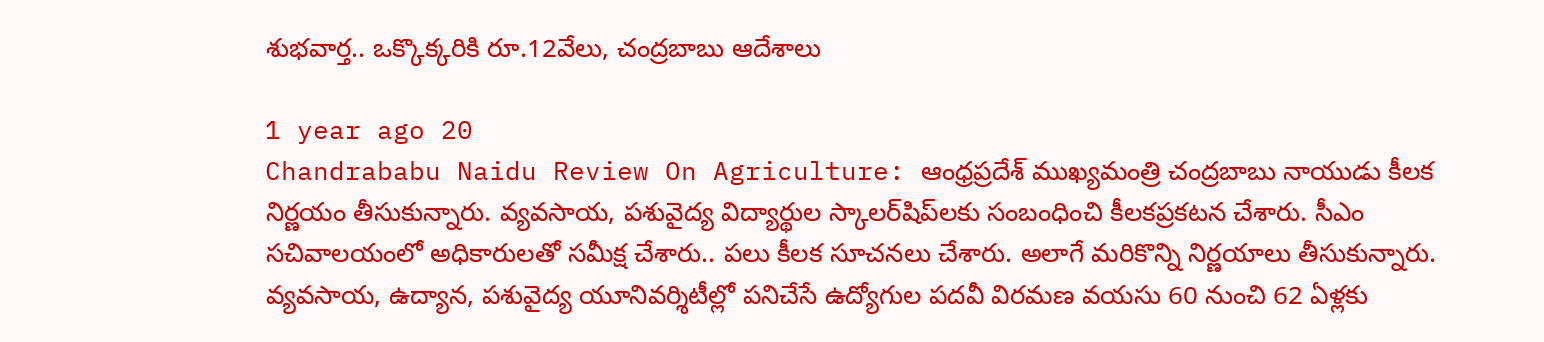శుభవార్త.. ఒక్కొక్కరికి రూ.12వేలు, చంద్రబాబు ఆదేశాలు

1 year ago 20
Chandrababu Naidu Review On Agriculture: ఆంధ్రప్రదేశ్ ముఖ్యమంత్రి చంద్రబాబు నాయుడు కీలక నిర్ణయం తీసుకున్నారు. వ్యవసాయ, పశువైద్య విద్యార్థుల స్కాలర్‌షిప్‌లకు సంబంధించి కీలకప్రకటన చేశారు. సీఎం సచివాలయంలో అధికారులతో సమీక్ష చేశారు.. పలు కీలక సూచనలు చేశారు. అలాగే మరికొన్ని నిర్ణయాలు తీసుకున్నారు. వ్యవసాయ, ఉద్యాన, పశువైద్య యూనివర్శిటీల్లో పనిచేసే ఉద్యోగుల పదవీ విరమణ వయసు 60 నుంచి 62 ఏళ్లకు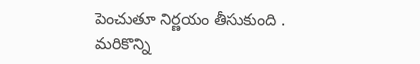పెంచుతూ నిర్ణయం తీసుకుంది . మరికొన్ని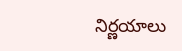నిర్ణయాలు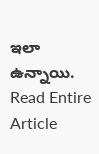ఇలా ఉన్నాయి.
Read Entire Article